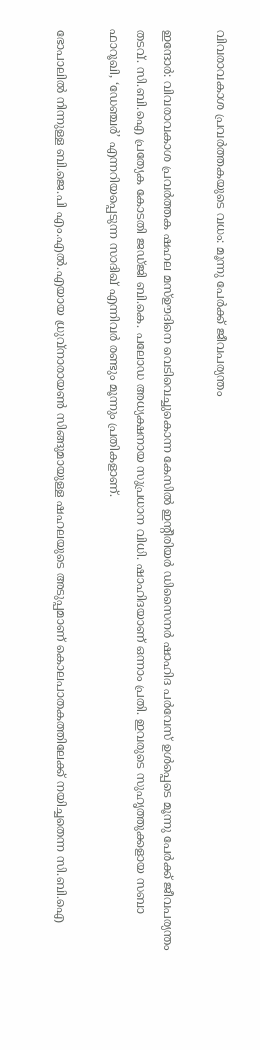വിവരാവകാശ പ്രവര്‍ത്തകയുടെ വധം: മൂന്നു പേര്‍ക്ക് ജീവപര്യന്തം

ഇന്ദോര്‍: വിവരാവകാശ പ്രവര്‍ത്തക ഷഹല മസ്ഊദിനെ വെടിവെച്ചുകൊന്ന കേസില്‍ ഇന്‍റീരിയര്‍ ഡിസൈനര്‍ ഷാഹിദ പര്‍വേസ് ഉള്‍പ്പെടെ മൂന്നു പേര്‍ക്ക് ജീവപര്യന്തം തടവ്. സി.ബി.ഐ പ്രത്യേക കോടതി ജഡ്ജി ബി.കെ. പലോഡ അധ്യക്ഷനായ സുപ്രധാന വിധി. ഷാഹിദയാണ് ഒന്നാം പ്രതി. ഇവരുടെ സുഹൃത്തുക്കളായ സബാ ഫാറൂഖി, ‘ഡേഞ്ചര്‍’ എന്നറിയപ്പെടുന്ന സാദിഖ് എന്നിവര്‍ രണ്ടും മൂന്നും പ്രതികളാണ്.

ഭോപാലില്‍ നിന്നുള്ള ബി.ജെ.പി എം.എല്‍.എയായ ധ്രുവ്നാരായണ്‍ സിങ്ങുമായുള്ള ഷഹലയുടെ അടുപ്പമാണ് കൊലപാതകത്തിലേക്ക് നയിച്ചതെന്ന സി.ബി.ഐ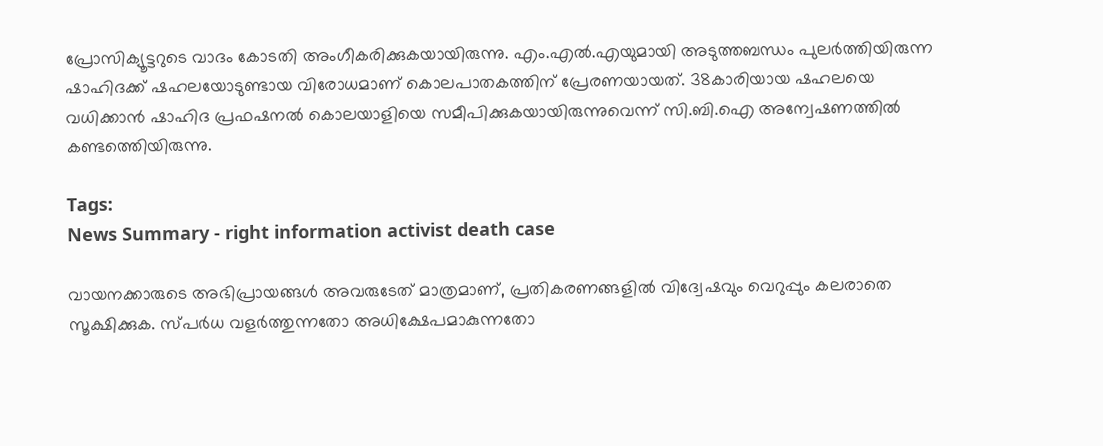പ്രോസിക്യൂട്ടറുടെ വാദം കോടതി അംഗീകരിക്കുകയായിരുന്നു. എം.എല്‍.എയുമായി അടുത്തബന്ധം പുലര്‍ത്തിയിരുന്ന ഷാഹിദക്ക് ഷഹലയോടുണ്ടായ വിരോധമാണ് കൊലപാതകത്തിന് പ്രേരണയായത്. 38കാരിയായ ഷഹലയെ വധിക്കാന്‍ ഷാഹിദ പ്രഫഷനല്‍ കൊലയാളിയെ സമീപിക്കുകയായിരുന്നുവെന്ന് സി.ബി.ഐ അന്വേഷണത്തില്‍ കണ്ടത്തെിയിരുന്നു.

Tags:
News Summary - right information activist death case

വായനക്കാരുടെ അഭിപ്രായങ്ങള്‍ അവരുടേത് മാത്രമാണ്, പ്രതികരണങ്ങളിൽ വിദ്വേഷവും വെറുപ്പും കലരാതെ സൂക്ഷിക്കുക. സ്പർധ വളർത്തുന്നതോ അധിക്ഷേപമാകുന്നതോ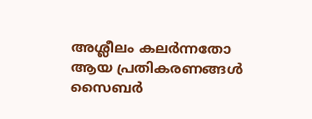അശ്ലീലം കലർന്നതോ ആയ പ്രതികരണങ്ങൾ സൈബർ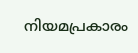നിയമപ്രകാരം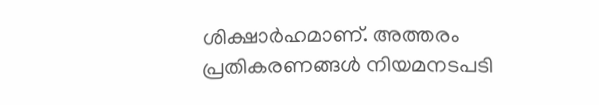ശിക്ഷാർഹമാണ്. അത്തരം പ്രതികരണങ്ങൾ നിയമനടപടി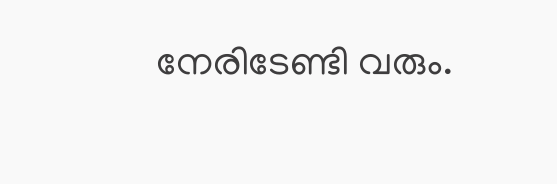നേരിടേണ്ടി വരും.